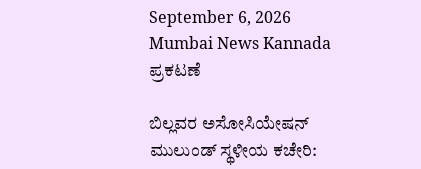September 6, 2026
Mumbai News Kannada
ಪ್ರಕಟಣೆ

ಬಿಲ್ಲವರ ಅಸೋಸಿಯೇಷನ್ ಮುಲುಂಡ್ ಸ್ಥಳೀಯ ಕಚೇರಿ: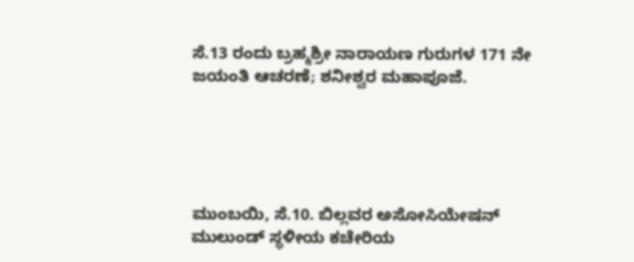ಸೆ.13 ರಂದು ಬ್ರಹ್ಮಶ್ರೀ ನಾರಾಯಣ ಗುರುಗಳ 171 ನೇ ಜಯಂತಿ ಆಚರಣೆ; ಶನೀಶ್ವರ ಮಹಾಪೂಜೆ.





ಮುಂಬಯಿ, ಸೆ.10. ಬಿಲ್ಲವರ ಅಸೋಸಿಯೇಷನ್ ಮುಲುಂಡ್ ಸ್ಥಳೀಯ ಕಚೇರಿಯ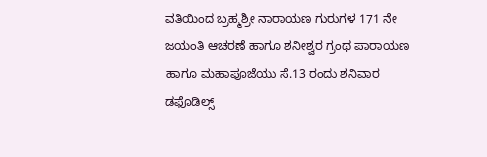ವತಿಯಿಂದ ಬ್ರಹ್ಮಶ್ರೀ ನಾರಾಯಣ ಗುರುಗಳ 171 ನೇ ಜಯಂತಿ ಆಚರಣೆ ಹಾಗೂ ಶನೀಶ್ವರ ಗ್ರಂಥ ಪಾರಾಯಣ ಹಾಗೂ ಮಹಾಪೂಜೆಯು ಸೆ.13 ರಂದು ಶನಿವಾರ ಡಫೊಡಿಲ್ಸ್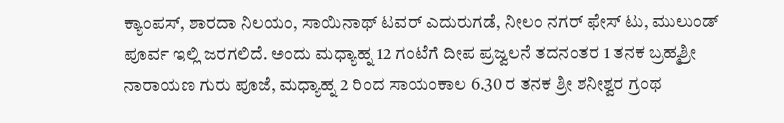ಕ್ಯಾಂಪಸ್, ಶಾರದಾ ನಿಲಯಂ, ಸಾಯಿನಾಥ್ ಟವರ್ ಎದುರುಗಡೆ, ನೀಲಂ ನಗರ್ ಫೇಸ್ ಟು, ಮುಲುಂಡ್ ಪೂರ್ವ ಇಲ್ಲಿ ಜರಗಲಿದೆ. ಅಂದು ಮಧ್ಯಾಹ್ನ 12 ಗಂಟೆಗೆ ದೀಪ ಪ್ರಜ್ವಲನೆ ತದನಂತರ 1 ತನಕ ಬ್ರಹ್ಮಶ್ರೀ ನಾರಾಯಣ ಗುರು ಪೂಜೆ, ಮಧ್ಯಾಹ್ನ 2 ರಿಂದ ಸಾಯಂಕಾಲ 6.30 ರ ತನಕ ಶ್ರೀ ಶನೀಶ್ವರ ಗ್ರಂಥ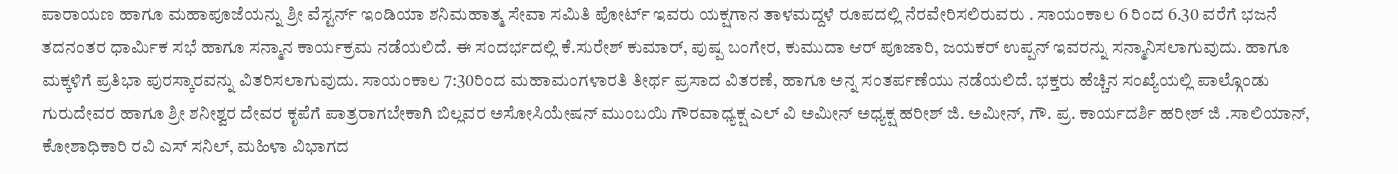ಪಾರಾಯಣ ಹಾಗೂ ಮಹಾಪೂಜೆಯನ್ನು ಶ್ರೀ ವೆಸ್ಟರ್ನ್ ಇಂಡಿಯಾ ಶನಿಮಹಾತ್ಮ ಸೇವಾ ಸಮಿತಿ ಪೋರ್ಟ್ ಇವರು ಯಕ್ಷಗಾನ ತಾಳಮದ್ದಳೆ ರೂಪದಲ್ಲಿ ನೆರವೇರಿಸಲಿರುವರು . ಸಾಯಂಕಾಲ‌ 6 ರಿಂದ 6.30 ವರೆಗೆ ಭಜನೆ ತದನಂತರ ಧಾರ್ಮಿಕ ಸಭೆ ಹಾಗೂ ಸನ್ಮಾನ ಕಾರ್ಯಕ್ರಮ ನಡೆಯಲಿದೆ. ಈ ಸಂದರ್ಭದಲ್ಲಿ ಕೆ.ಸುರೇಶ್ ಕುಮಾರ್, ಪುಷ್ಪ ಬಂಗೇರ, ಕುಮುದಾ ಆರ್ ಪೂಜಾರಿ, ಜಯಕರ್ ಉಪ್ಪನ್ ಇವರನ್ನು ಸನ್ಮಾನಿಸಲಾಗುವುದು. ಹಾಗೂ ಮಕ್ಕಳಿಗೆ ಪ್ರತಿಭಾ ಪುರಸ್ಕಾರವನ್ನು ವಿತರಿಸಲಾಗುವುದು. ಸಾಯಂಕಾಲ 7:30ರಿಂದ ಮಹಾಮಂಗಳಾರತಿ ತೀರ್ಥ ಪ್ರಸಾದ ವಿತರಣೆ, ಹಾಗೂ ಅನ್ನ ಸಂತರ್ಪಣೆಯು ನಡೆಯಲಿದೆ. ಭಕ್ತರು ಹೆಚ್ಚಿನ ಸಂಖ್ಯೆಯಲ್ಲಿ ಪಾಲ್ಗೊಂಡು ಗುರುದೇವರ ಹಾಗೂ ಶ್ರೀ ಶನೀಶ್ವರ ದೇವರ ಕೃಪೆಗೆ ಪಾತ್ರರಾಗಬೇಕಾಗಿ ಬಿಲ್ಲವರ ಅಸೋಸಿಯೇಷನ್ ಮುಂಬಯಿ ಗೌರವಾಧ್ಯಕ್ಷ ಎಲ್ ವಿ ಅಮೀನ್ ಅಧ್ಯಕ್ಷ ಹರೀಶ್ ಜಿ. ಅಮೀನ್, ಗೌ. ಪ್ರ. ಕಾರ್ಯದರ್ಶಿ ಹರೀಶ್ ಜಿ .ಸಾಲಿಯಾನ್, ಕೋಶಾಧಿಕಾರಿ ರವಿ ಎಸ್ ಸನಿಲ್, ಮಹಿಳಾ ವಿಭಾಗದ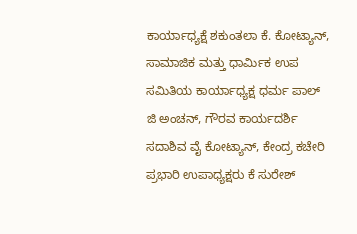ಕಾರ್ಯಾಧ್ಯಕ್ಷೆ ಶಕುಂತಲಾ ಕೆ. ಕೋಟ್ಯಾನ್, ಸಾಮಾಜಿಕ ಮತ್ತು ಧಾರ್ಮಿಕ ಉಪ ಸಮಿತಿಯ ಕಾರ್ಯಾಧ್ಯಕ್ಷ ಧರ್ಮ ಪಾಲ್ ಜಿ ಅಂಚನ್, ಗೌರವ ಕಾರ್ಯದರ್ಶಿ ಸದಾಶಿವ ವೈ ಕೋಟ್ಯಾನ್, ಕೇಂದ್ರ ಕಚೇರಿ ಪ್ರಭಾರಿ ಉಪಾಧ್ಯಕ್ಷರು ಕೆ ಸುರೇಶ್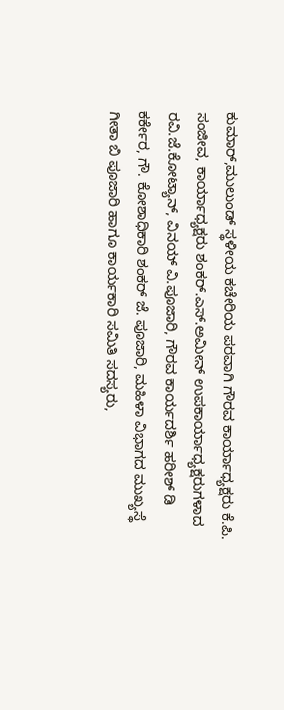ಕುಮಾರ್,ಮುಲುಂಡ್ ಸ್ಥಳೀಯ ಕಚೇರಿಯ ಪರವಾಗಿ ಗೌರವ ಕಾರ್ಯಾಧ್ಯಕ್ಷರು ಕೆ.ಪಿ. ಸಂಜೀವ, ಕಾರ್ಯಾಧ್ಯಕ್ಷರು ಶಂಕರ್.ಎಸ್.ಅಮೀನ್ ಉಪಕಾರ್ಯಾಧ್ಯಕ್ಷರುಗಳಾದ ರವಿ.ಜೆ.ಕೋಟ್ಯಾನ್, ವಿನಯ್ ವಿ.ಪೂಜಾರಿ, ಗೌರವ ಕಾರ್ಯದರ್ಶಿ ಹರೀಶ್ ಡಿ ಕರ್ಕೇರ, ಗೌ. ಕೋಶಾಧಿಕಾರಿ ಶಂಕರ್ ಜೆ. ಪೂಜಾರಿ, ಮಹಿಳಾ ವಿಭಾಗದ ಮುಖ್ಯಸ್ಥೆ ಗೀತಾ ಬಿ ಪೂಜಾರಿ ಹಾಗೂ ಕಾರ್ಯಕಾರಿ ಸಮಿತಿ ಸದಸ್ಯರು,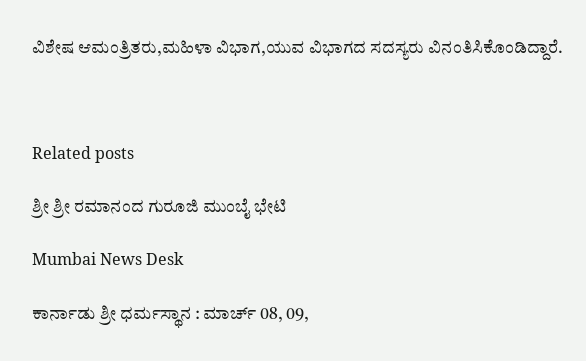ವಿಶೇಷ ಆಮಂತ್ರಿತರು,ಮಹಿಳಾ ವಿಭಾಗ,ಯುವ ವಿಭಾಗದ ಸದಸ್ಯರು ವಿನಂತಿಸಿಕೊಂಡಿದ್ದಾರೆ.



Related posts

ಶ್ರೀ ಶ್ರೀ ರಮಾನಂದ ಗುರೂಜಿ ಮುಂಬೈ ಭೇಟಿ

Mumbai News Desk

ಕಾರ್ನಾಡು ಶ್ರೀ ಧರ್ಮಸ್ಥಾನ : ಮಾರ್ಚ್ 08, 09,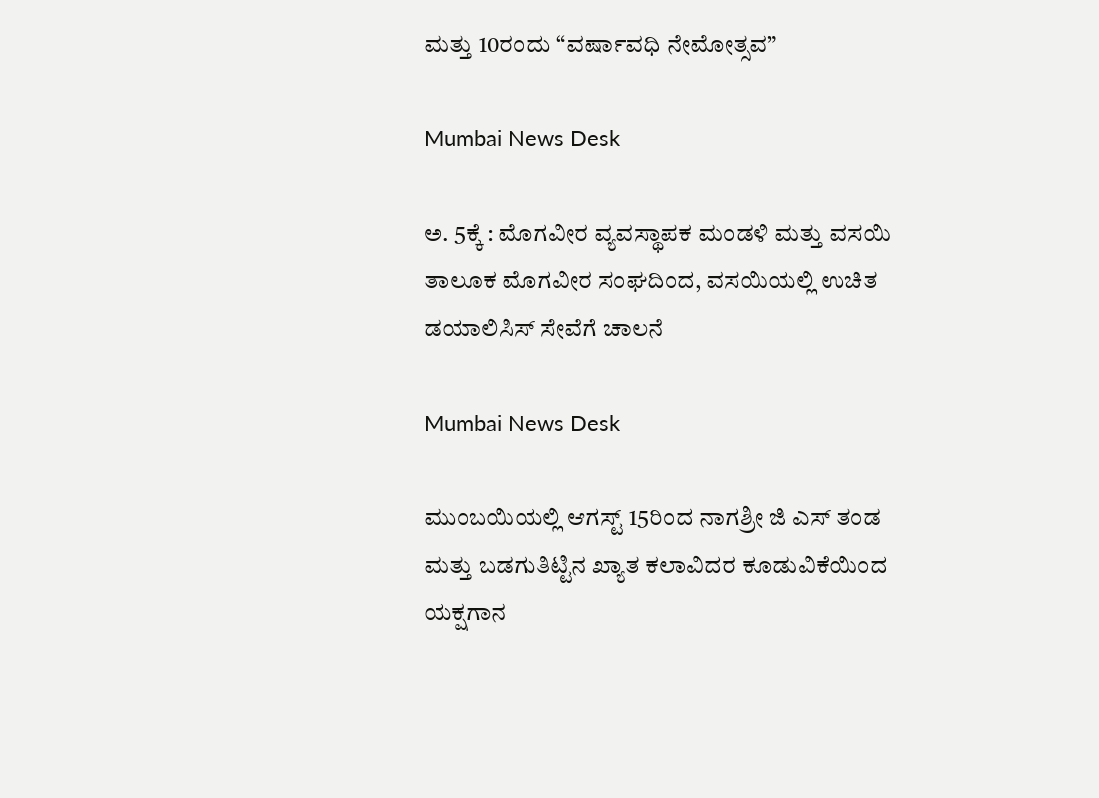ಮತ್ತು 10ರಂದು “ವರ್ಷಾವಧಿ ನೇಮೋತ್ಸವ”

Mumbai News Desk

ಅ. 5ಕ್ಕೆ : ಮೊಗವೀರ ವ್ಯವಸ್ಥಾಪಕ ಮಂಡಳಿ ಮತ್ತು ವಸಯಿ ತಾಲೂಕ ಮೊಗವೀರ ಸಂಘದಿಂದ, ವಸಯಿಯಲ್ಲಿ ಉಚಿತ ಡಯಾಲಿಸಿಸ್ ಸೇವೆಗೆ ಚಾಲನೆ

Mumbai News Desk

ಮುಂಬಯಿಯಲ್ಲಿ ಆಗಸ್ಟ್ 15ರಿಂದ ನಾಗಶ್ರೀ ಜಿ ಎಸ್ ತಂಡ ಮತ್ತು ಬಡಗುತಿಟ್ಟಿನ ಖ್ಯಾತ ಕಲಾವಿದರ ಕೂಡುವಿಕೆಯಿಂದ ಯಕ್ಷಗಾನ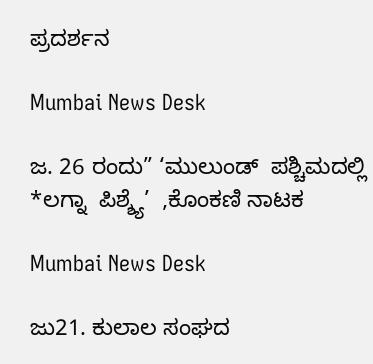ಪ್ರದರ್ಶನ

Mumbai News Desk

ಜ. 26 ರಂದು” ‘ಮುಲುಂಡ್  ಪಶ್ಚಿಮದಲ್ಲಿ *ಲಗ್ನಾ  ಪಿಶ್ಶ್ಯೆ’  ,ಕೊಂಕಣಿ ನಾಟಕ

Mumbai News Desk

ಜು21. ಕುಲಾಲ ಸಂಘದ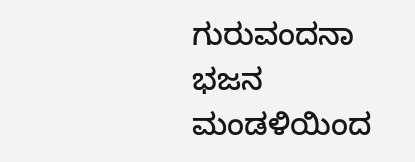ಗುರುವಂದನಾ ಭಜನ ಮಂಡಳಿಯಿಂದ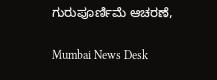ಗುರುಪೂರ್ಣಿಮೆ ಆಚರಣೆ,

Mumbai News Desk